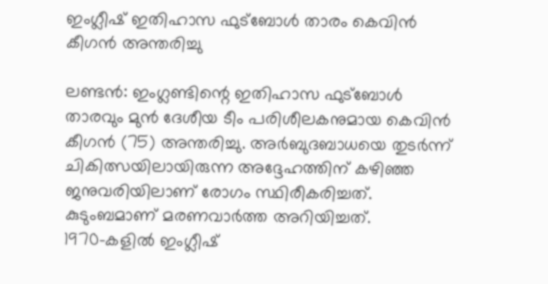ഇംഗ്ലീഷ് ഇതിഹാസ ഫുട്ബോൾ താരം കെവിൻ കീഗൻ അന്തരിച്ചു

ലണ്ടൻ: ഇംഗ്ലണ്ടിന്റെ ഇതിഹാസ ഫുട്ബോൾ താരവും മുൻ ദേശീയ ടീം പരിശീലകനുമായ കെവിൻ കീഗൻ (75) അന്തരിച്ചു. അർബുദബാധയെ തുടർന്ന് ചികിത്സയിലായിരുന്ന അദ്ദേഹത്തിന് കഴിഞ്ഞ ജനുവരിയിലാണ് രോഗം സ്ഥിരീകരിച്ചത്. കുടുംബമാണ് മരണവാർത്ത അറിയിച്ചത്.
1970-കളിൽ ഇംഗ്ലീഷ്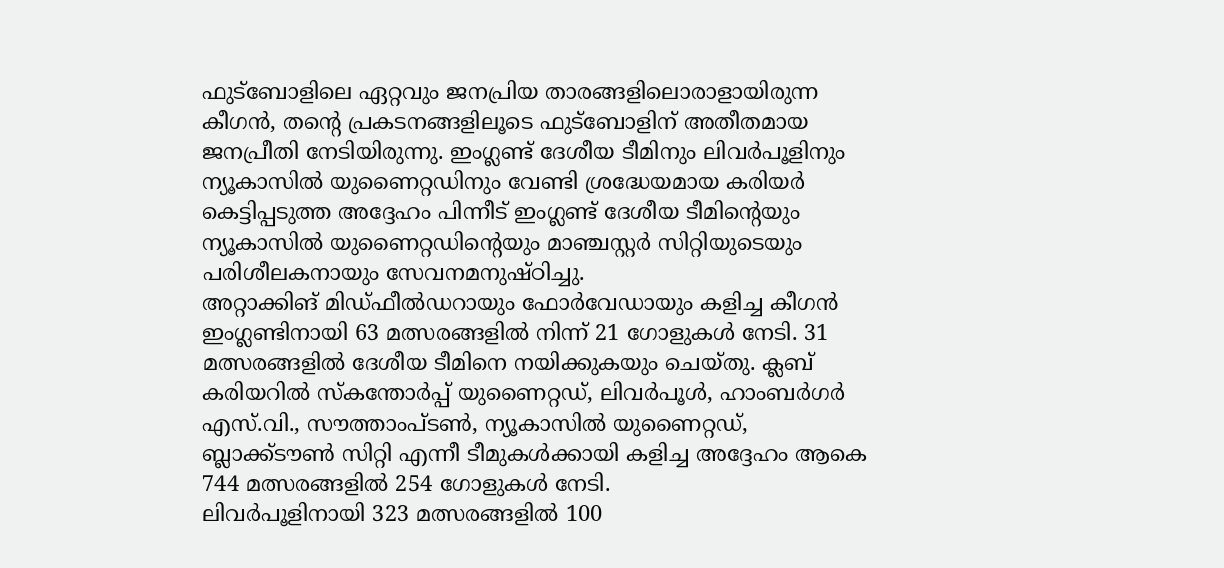ഫുട്ബോളിലെ ഏറ്റവും ജനപ്രിയ താരങ്ങളിലൊരാളായിരുന്ന കീഗൻ, തന്റെ പ്രകടനങ്ങളിലൂടെ ഫുട്ബോളിന് അതീതമായ ജനപ്രീതി നേടിയിരുന്നു. ഇംഗ്ലണ്ട് ദേശീയ ടീമിനും ലിവർപൂളിനും ന്യൂകാസിൽ യുണൈറ്റഡിനും വേണ്ടി ശ്രദ്ധേയമായ കരിയർ കെട്ടിപ്പടുത്ത അദ്ദേഹം പിന്നീട് ഇംഗ്ലണ്ട് ദേശീയ ടീമിന്റെയും ന്യൂകാസിൽ യുണൈറ്റഡിന്റെയും മാഞ്ചസ്റ്റർ സിറ്റിയുടെയും പരിശീലകനായും സേവനമനുഷ്ഠിച്ചു.
അറ്റാക്കിങ് മിഡ്ഫീൽഡറായും ഫോർവേഡായും കളിച്ച കീഗൻ ഇംഗ്ലണ്ടിനായി 63 മത്സരങ്ങളിൽ നിന്ന് 21 ഗോളുകൾ നേടി. 31 മത്സരങ്ങളിൽ ദേശീയ ടീമിനെ നയിക്കുകയും ചെയ്തു. ക്ലബ് കരിയറിൽ സ്കന്തോർപ്പ് യുണൈറ്റഡ്, ലിവർപൂൾ, ഹാംബർഗർ എസ്.വി., സൗത്താംപ്ടൺ, ന്യൂകാസിൽ യുണൈറ്റഡ്, ബ്ലാക്ക്ടൗൺ സിറ്റി എന്നീ ടീമുകൾക്കായി കളിച്ച അദ്ദേഹം ആകെ 744 മത്സരങ്ങളിൽ 254 ഗോളുകൾ നേടി.
ലിവർപൂളിനായി 323 മത്സരങ്ങളിൽ 100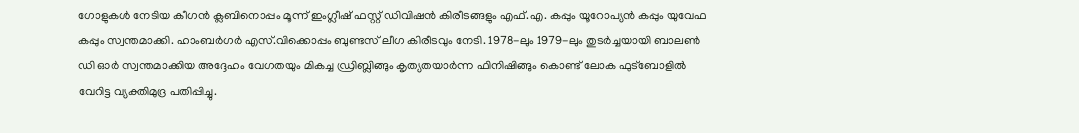ഗോളുകൾ നേടിയ കീഗൻ ക്ലബിനൊപ്പം മൂന്ന് ഇംഗ്ലീഷ് ഫസ്റ്റ് ഡിവിഷൻ കിരീടങ്ങളും എഫ്.എ. കപ്പും യൂറോപ്യൻ കപ്പും യുവേഫ കപ്പും സ്വന്തമാക്കി. ഹാംബർഗർ എസ്.വിക്കൊപ്പം ബുണ്ടസ് ലീഗ കിരീടവും നേടി. 1978-ലും 1979-ലും തുടർച്ചയായി ബാലൺ ഡി ഓർ സ്വന്തമാക്കിയ അദ്ദേഹം വേഗതയും മികച്ച ഡ്രിബ്ലിങ്ങും കൃത്യതയാർന്ന ഫിനിഷിങ്ങും കൊണ്ട് ലോക ഫുട്ബോളിൽ വേറിട്ട വ്യക്തിമുദ്ര പതിപ്പിച്ചു.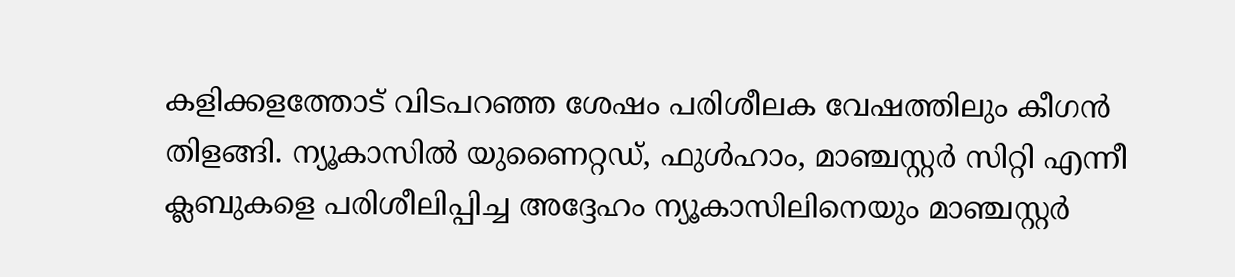കളിക്കളത്തോട് വിടപറഞ്ഞ ശേഷം പരിശീലക വേഷത്തിലും കീഗൻ തിളങ്ങി. ന്യൂകാസിൽ യുണൈറ്റഡ്, ഫുൾഹാം, മാഞ്ചസ്റ്റർ സിറ്റി എന്നീ ക്ലബുകളെ പരിശീലിപ്പിച്ച അദ്ദേഹം ന്യൂകാസിലിനെയും മാഞ്ചസ്റ്റർ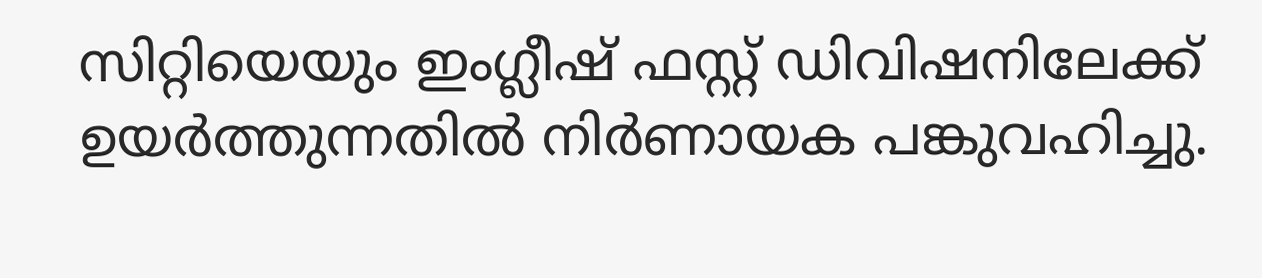സിറ്റിയെയും ഇംഗ്ലീഷ് ഫസ്റ്റ് ഡിവിഷനിലേക്ക് ഉയർത്തുന്നതിൽ നിർണായക പങ്കുവഹിച്ചു.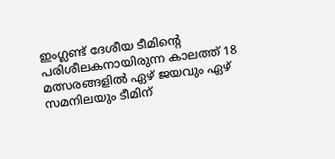ഇംഗ്ലണ്ട് ദേശീയ ടീമിന്റെ പരിശീലകനായിരുന്ന കാലത്ത് 18 മത്സരങ്ങളിൽ ഏഴ് ജയവും ഏഴ് സമനിലയും ടീമിന്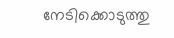നേടിക്കൊടുത്തു